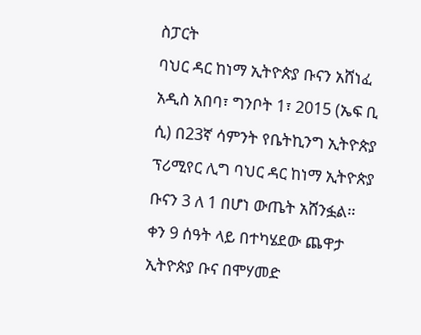ስፓርት
ባህር ዳር ከነማ ኢትዮጵያ ቡናን አሸነፈ
አዲስ አበባ፣ ግንቦት 1፣ 2015 (ኤፍ ቢ ሲ) በ23ኛ ሳምንት የቤትኪንግ ኢትዮጵያ ፕሪሚየር ሊግ ባህር ዳር ከነማ ኢትዮጵያ ቡናን 3 ለ 1 በሆነ ውጤት አሸንፏል፡፡
ቀን 9 ሰዓት ላይ በተካሄደው ጨዋታ ኢትዮጵያ ቡና በሞሃመድ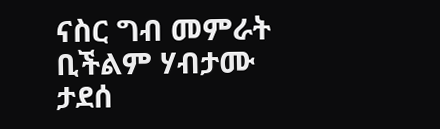ናስር ግብ መምራት ቢችልም ሃብታሙ ታደሰ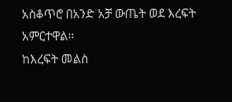አስቆጥሮ በአንድ አቻ ውጤት ወደ እረፍት አምርተዋል፡፡
ከእረፍት መልስ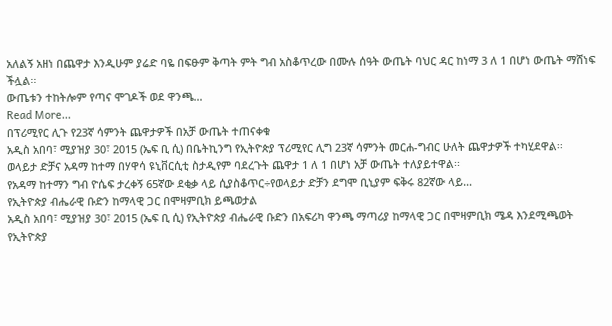አለልኝ አዘነ በጨዋታ እንዲሁም ያሬድ ባዬ በፍፁም ቅጣት ምት ግብ አስቆጥረው በሙሉ ሰዓት ውጤት ባህር ዳር ከነማ 3 ለ 1 በሆነ ውጤት ማሸነፍ ችሏል፡፡
ውጤቱን ተከትሎም የጣና ሞገዶች ወደ ዋንጫ…
Read More...
በፕሪሚየር ሊጉ የ23ኛ ሳምንት ጨዋታዎች በአቻ ውጤት ተጠናቀቁ
አዲስ አበባ፣ ሚያዝያ 30፣ 2015 (ኤፍ ቢ ሲ) በቤትኪንግ የኢትዮጵያ ፕሪሚየር ሊግ 23ኛ ሳምንት መርሐ-ግብር ሁለት ጨዋታዎች ተካሂደዋል፡፡
ወላይታ ድቻና አዳማ ከተማ በሃዋሳ ዩኒቨርሲቲ ስታዲየም ባደረጉት ጨዋታ 1 ለ 1 በሆነ አቻ ውጤት ተለያይተዋል፡፡
የአዳማ ከተማን ግብ ዮሴፍ ታረቀኝ 65ኛው ደቂቃ ላይ ሲያስቆጥር÷የወላይታ ድቻን ደግሞ ቢኒያም ፍቅሩ 82ኛው ላይ…
የኢትዮጵያ ብሔራዊ ቡድን ከማላዊ ጋር በሞዛምቢክ ይጫወታል
አዲስ አበባ፣ ሚያዝያ 30፣ 2015 (ኤፍ ቢ ሲ) የኢትዮጵያ ብሔራዊ ቡድን በአፍሪካ ዋንጫ ማጣሪያ ከማላዊ ጋር በሞዛምቢክ ሜዳ እንደሚጫወት የኢትዮጵያ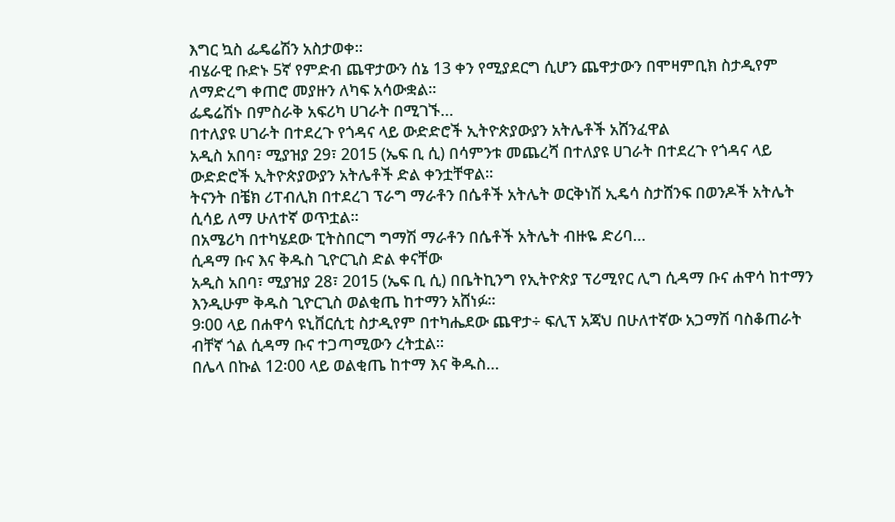እግር ኳስ ፌዴሬሽን አስታወቀ፡፡
ብሄራዊ ቡድኑ 5ኛ የምድብ ጨዋታውን ሰኔ 13 ቀን የሚያደርግ ሲሆን ጨዋታውን በሞዛምቢክ ስታዲየም ለማድረግ ቀጠሮ መያዙን ለካፍ አሳውቋል፡፡
ፌዴሬሽኑ በምስራቅ አፍሪካ ሀገራት በሚገኙ…
በተለያዩ ሀገራት በተደረጉ የጎዳና ላይ ውድድሮች ኢትዮጵያውያን አትሌቶች አሸንፈዋል
አዲስ አበባ፣ ሚያዝያ 29፣ 2015 (ኤፍ ቢ ሲ) በሳምንቱ መጨረሻ በተለያዩ ሀገራት በተደረጉ የጎዳና ላይ ውድድሮች ኢትዮጵያውያን አትሌቶች ድል ቀንቷቸዋል፡፡
ትናንት በቼክ ሪፐብሊክ በተደረገ ፕራግ ማራቶን በሴቶች አትሌት ወርቅነሽ ኢዴሳ ስታሸንፍ በወንዶች አትሌት ሲሳይ ለማ ሁለተኛ ወጥቷል።
በአሜሪካ በተካሄደው ፒትስበርግ ግማሽ ማራቶን በሴቶች አትሌት ብዙዬ ድሪባ…
ሲዳማ ቡና እና ቅዱስ ጊዮርጊስ ድል ቀናቸው
አዲስ አበባ፣ ሚያዝያ 28፣ 2015 (ኤፍ ቢ ሲ) በቤትኪንግ የኢትዮጵያ ፕሪሚየር ሊግ ሲዳማ ቡና ሐዋሳ ከተማን እንዲሁም ቅዱስ ጊዮርጊስ ወልቂጤ ከተማን አሸነፉ፡፡
9፡00 ላይ በሐዋሳ ዩኒቨርሲቲ ስታዲየም በተካሔደው ጨዋታ÷ ፍሊፕ አጃህ በሁለተኛው አጋማሽ ባስቆጠራት ብቸኛ ጎል ሲዳማ ቡና ተጋጣሚውን ረትቷል፡፡
በሌላ በኩል 12፡00 ላይ ወልቂጤ ከተማ እና ቅዱስ…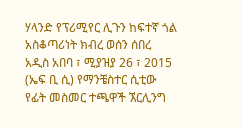ሃላንድ የፕሪሚየር ሊጉን ከፍተኛ ጎል አስቆጣሪነት ክብረ ወሰን ሰበረ
አዲስ አበባ ፣ ሚያዝያ 26 ፣ 2015 (ኤፍ ቢ ሲ) የማንቼስተር ሲቲው የፊት መስመር ተጫዋች ኧርሊንግ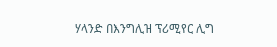ሃላንድ በእንግሊዝ ፕሪሚየር ሊግ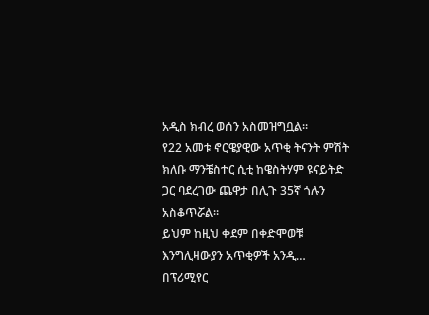አዲስ ክብረ ወሰን አስመዝግቧል።
የ22 አመቱ ኖርዌያዊው አጥቂ ትናንት ምሽት ክለቡ ማንቼስተር ሲቲ ከዌስትሃም ዩናይትድ ጋር ባደረገው ጨዋታ በሊጉ 35ኛ ጎሉን አስቆጥሯል።
ይህም ከዚህ ቀደም በቀድሞወቹ እንግሊዛውያን አጥቂዎች አንዲ…
በፕሪሚየር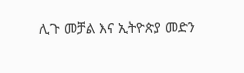ሊጉ መቻል እና ኢትዮጵያ መድን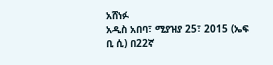አሸነፉ
አዲስ አበባ፣ ሚያዝያ 25፣ 2015 (ኤፍ ቢ ሲ) በ22ኛ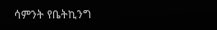ሳምንት የቤትኪንግ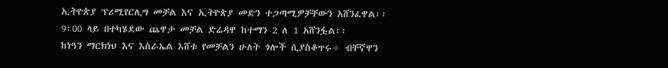ኢትዮጵያ ፕሪሚየርሊግ መቻል እና ኢትዮጵያ መድን ተጋጣሚዎቻቸውን አሸንፈዋል፡፡
9፡00 ላይ በተካሄደው ጨዋታ መቻል ድሬዳዋ ከተማን 2 ለ 1 አሸንፏል፡፡
ከነዓን ማርክነህ እና እስራኤል እሸቱ የመቻልን ሁለት ጎሎች ሲያስቆጥሩ÷ ብቸኛዋን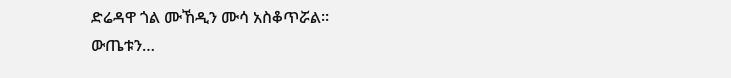ድሬዳዋ ጎል ሙኸዲን ሙሳ አስቆጥሯል፡፡
ውጤቱን…